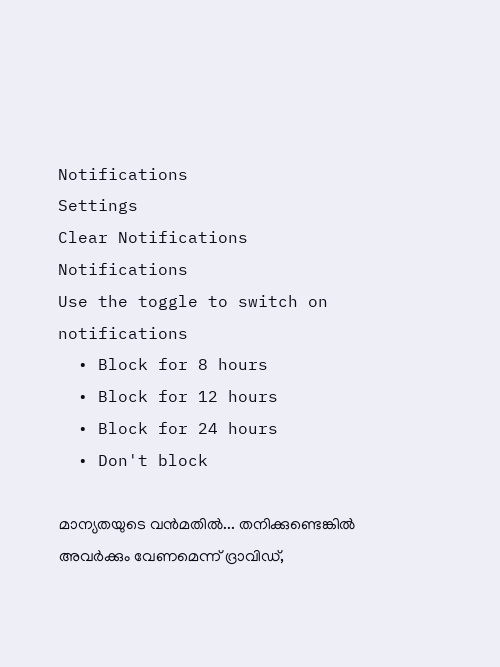Notifications
Settings
Clear Notifications
Notifications
Use the toggle to switch on notifications
  • Block for 8 hours
  • Block for 12 hours
  • Block for 24 hours
  • Don't block

മാന്യതയുടെ വന്‍മതില്‍... തനിക്കുണ്ടെങ്കില്‍ അവര്‍ക്കും വേണമെന്ന് ദ്രാവിഡ്,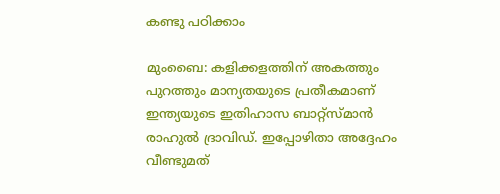കണ്ടു പഠിക്കാം

മുംബൈ: കളിക്കളത്തിന് അകത്തും പുറത്തും മാന്യതയുടെ പ്രതീകമാണ് ഇന്ത്യയുടെ ഇതിഹാസ ബാറ്റ്‌സ്മാന്‍ രാഹുല്‍ ദ്രാവിഡ്. ഇപ്പോഴിതാ അദ്ദേഹം വീണ്ടുമത്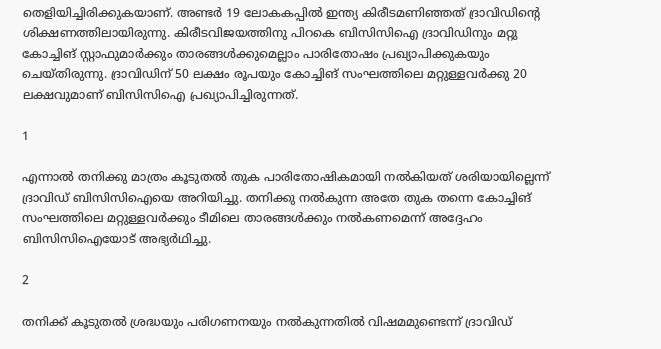തെളിയിച്ചിരിക്കുകയാണ്. അണ്ടര്‍ 19 ലോകകപ്പില്‍ ഇന്ത്യ കിരീടമണിഞ്ഞത് ദ്രാവിഡിന്റെ ശിക്ഷണത്തിലായിരുന്നു. കിരീടവിജയത്തിനു പിറകെ ബിസിസിഐ ദ്രാവിഡിനും മറ്റു കോച്ചിങ് സ്റ്റാഫുമാര്‍ക്കും താരങ്ങള്‍ക്കുമെല്ലാം പാരിതോഷം പ്രഖ്യാപിക്കുകയും ചെയ്തിരുന്നു. ദ്രാവിഡിന് 50 ലക്ഷം രൂപയും കോച്ചിങ് സംഘത്തിലെ മറ്റുള്ളവര്‍ക്കു 20 ലക്ഷവുമാണ് ബിസിസിഐ പ്രഖ്യാപിച്ചിരുന്നത്.

1

എന്നാല്‍ തനിക്കു മാത്രം കൂടുതല്‍ തുക പാരിതോഷികമായി നല്‍കിയത് ശരിയായില്ലെന്ന് ദ്രാവിഡ് ബിസിസിഐയെ അറിയിച്ചു. തനിക്കു നല്‍കുന്ന അതേ തുക തന്നെ കോച്ചിങ് സംഘത്തിലെ മറ്റുള്ളവര്‍ക്കും ടീമിലെ താരങ്ങള്‍ക്കും നല്‍കണമെന്ന് അദ്ദേഹം ബിസിസിഐയോട് അഭ്യര്‍ഥിച്ചു.

2

തനിക്ക് കൂടുതല്‍ ശ്രദ്ധയും പരിഗണനയും നല്‍കുന്നതില്‍ വിഷമമുണ്ടെന്ന് ദ്രാവിഡ്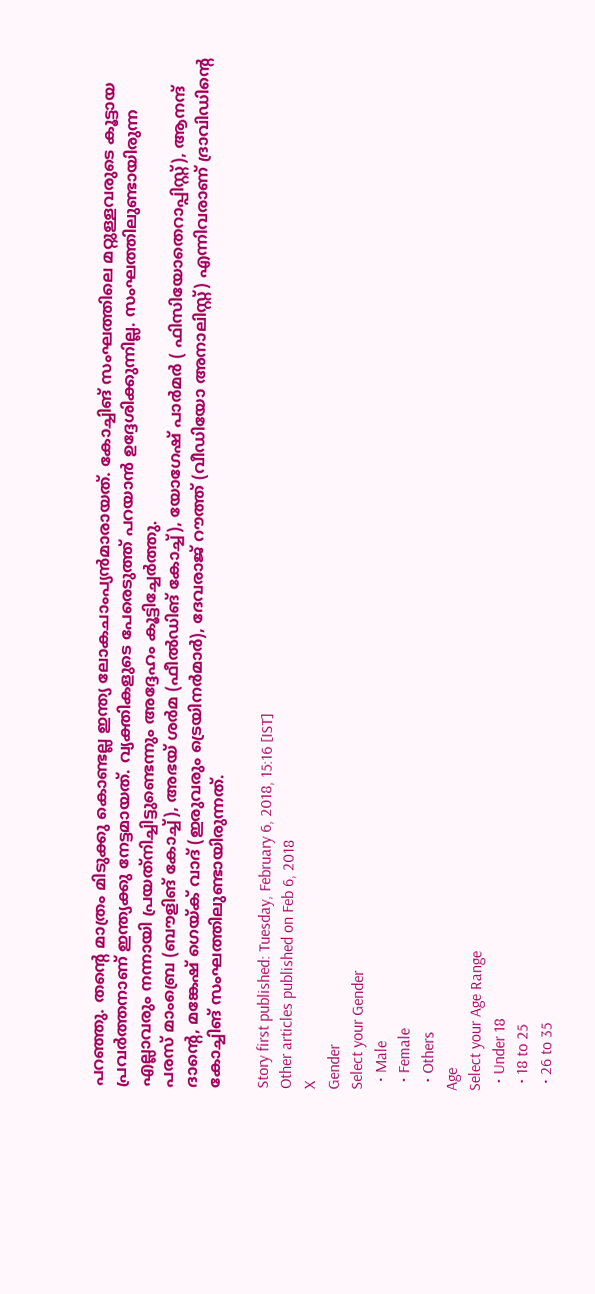പറഞ്ഞു. തന്റെ മാത്രം മിടുക്കു കൊണ്ടല്ല ഇന്ത്യ ലോകചാംപ്യന്‍മാരായത്. കോച്ചിങ് സംഘത്തിലെ മറ്റുള്ളവരുടെ കൂട്ടായ പ്രവര്‍ത്തനാണ് ഇന്ത്യക്കു നേട്ടമായത്. വ്യക്തികളുടെ പേരെടുത്ത് പറയാന്‍ ഉദ്ദേശിക്കുന്നില്ല. സംഘത്തിലുണ്ടായിരുന്ന എല്ലാവരും നന്നായി പ്രയത്‌നിച്ചിട്ടുണ്ടെന്നും അദ്ദേഹം കൂട്ടിച്ചേര്‍ത്തു.
പരസ് മാംബ്രെ (ബൗളിങ് കോച്ച്), അഭയ് ശര്‍മ (ഫീല്‍ഡിങ് കോച്ച്), യോഗേഷ് പാര്‍മര്‍ ( ഫിസിയോതെറാപ്പിസ്റ്റ്), ആനന്ദ് ദാന്റെ, മങ്കേഷ് ഗെയ്ക് വാദ് (ഇരുവരും ട്രെയിനര്‍മാര്‍), ദേവരാജ് റൗത്ത് (വീഡിയോ അനാലിസ്റ്റ്) എന്നിവരാണ് ദ്രാവിഡിന്റെ കോച്ചിങ് സംഘത്തിലുണ്ടായിരുന്നത്.

Story first published: Tuesday, February 6, 2018, 15:16 [IST]
Other articles published on Feb 6, 2018
X
Gender
Select your Gender
  • Male
  • Female
  • Others
Age
Select your Age Range
  • Under 18
  • 18 to 25
  • 26 to 35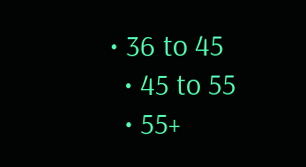• 36 to 45
  • 45 to 55
  • 55+